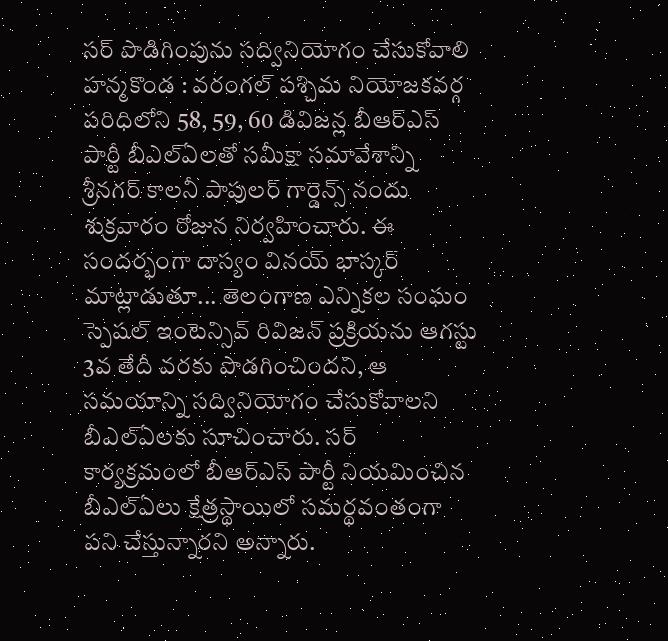సర్ పొడిగింపును సద్వినియోగం చేసుకోవాలి
హన్మకొండ : వరంగల్ పశ్చిమ నియోజకవర్గ పరిధిలోని 58, 59, 60 డివిజన్ల బీఆర్ఎస్ పార్టీ బీఎల్ఏలతో సమీక్షా సమావేశాన్ని శ్రీనగర్ కాలనీ పాపులర్ గార్డెన్స్ నందు శుక్రవారం రోజున నిర్వహించారు. ఈ సందర్భంగా దాస్యం వినయ్ భాస్కర్ మాట్లాడుతూ... తెలంగాణ ఎన్నికల సంఘం స్పెషల్ ఇంటెన్సివ్ రివిజన్ ప్రక్రియను ఆగస్టు 3వ తేదీ వరకు పొడగించిందని, ఆ సమయాన్ని సద్వినియోగం చేసుకోవాలని బీఎల్ఏలకు సూచించారు. సర్ కార్యక్రమంలో బీఆర్ఎస్ పార్టీ నియమించిన బీఎల్ఏలు క్షేత్రస్థాయిలో సమర్థవంతంగా పని చేస్తున్నారని అన్నారు.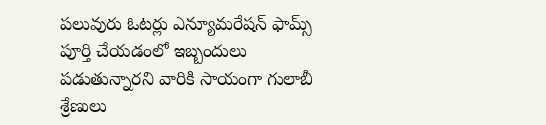పలువురు ఓటర్లు ఎన్యూమరేషన్ ఫామ్స్ పూర్తి చేయడంలో ఇబ్బందులు పడుతున్నారని వారికి సాయంగా గులాబీ శ్రేణులు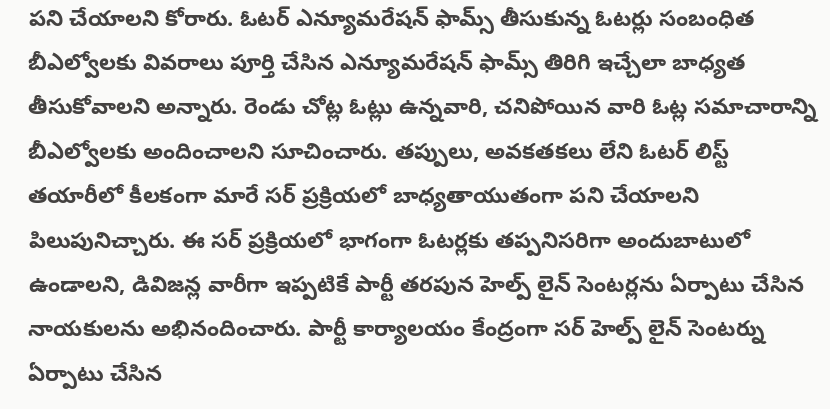పని చేయాలని కోరారు. ఓటర్ ఎన్యూమరేషన్ ఫామ్స్ తీసుకున్న ఓటర్లు సంబంధిత బీఎల్వోలకు వివరాలు పూర్తి చేసిన ఎన్యూమరేషన్ ఫామ్స్ తిరిగి ఇచ్చేలా బాధ్యత తీసుకోవాలని అన్నారు. రెండు చోట్ల ఓట్లు ఉన్నవారి, చనిపోయిన వారి ఓట్ల సమాచారాన్ని బీఎల్వోలకు అందించాలని సూచించారు. తప్పులు, అవకతకలు లేని ఓటర్ లిస్ట్ తయారీలో కీలకంగా మారే సర్ ప్రక్రియలో బాధ్యతాయుతంగా పని చేయాలని పిలుపునిచ్చారు. ఈ సర్ ప్రక్రియలో భాగంగా ఓటర్లకు తప్పనిసరిగా అందుబాటులో ఉండాలని, డివిజన్ల వారీగా ఇప్పటికే పార్టీ తరపున హెల్ప్ లైన్ సెంటర్లను ఏర్పాటు చేసిన నాయకులను అభినందించారు. పార్టీ కార్యాలయం కేంద్రంగా సర్ హెల్ప్ లైన్ సెంటర్ను ఏర్పాటు చేసిన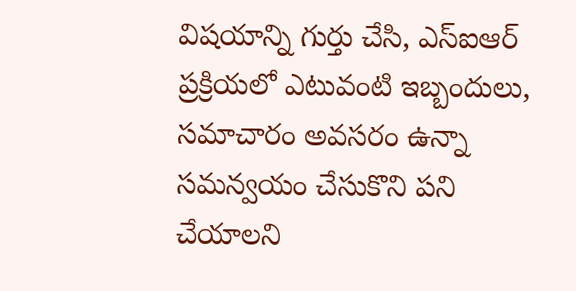విషయాన్ని గుర్తు చేసి, ఎస్ఐఆర్ ప్రక్రియలో ఎటువంటి ఇబ్బందులు, సమాచారం అవసరం ఉన్నా సమన్వయం చేసుకొని పని చేయాలని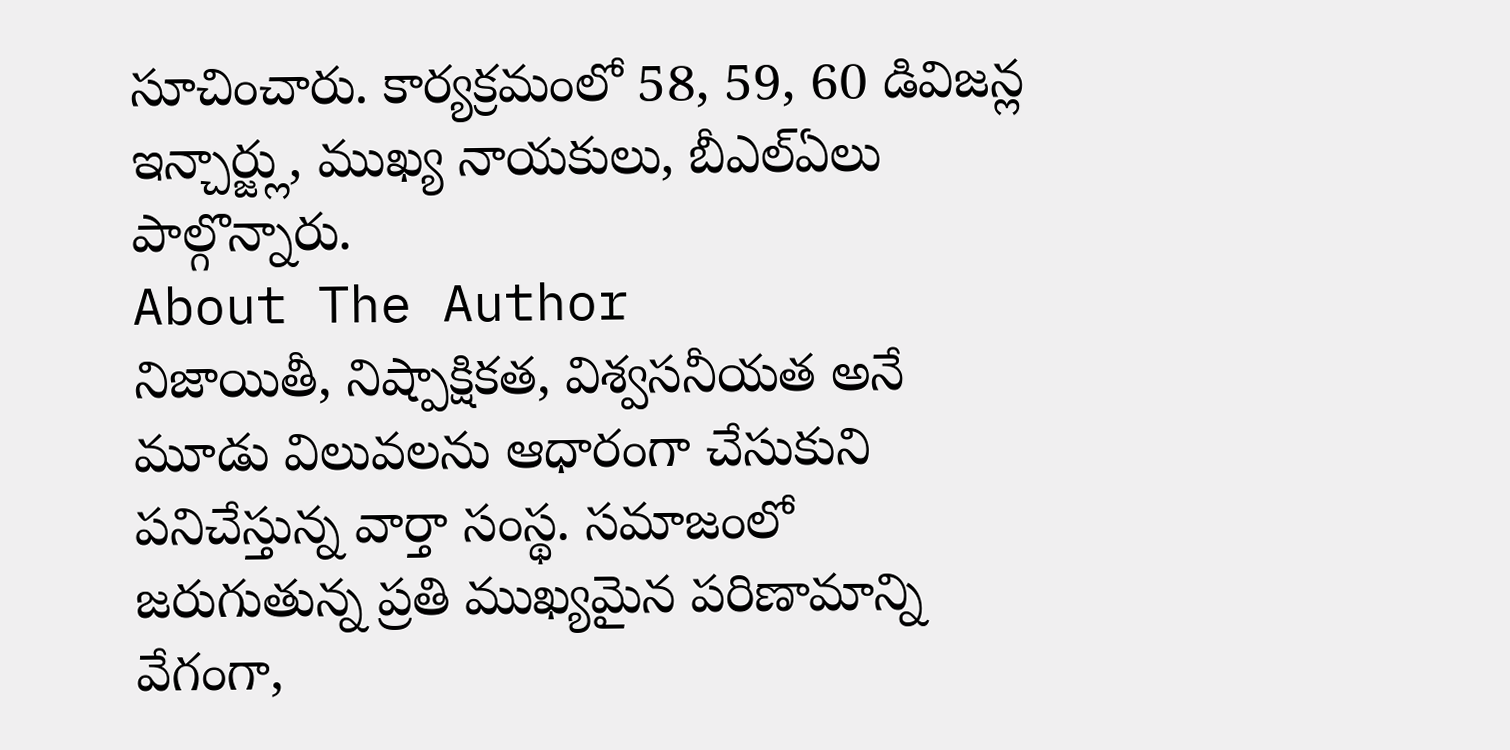సూచించారు. కార్యక్రమంలో 58, 59, 60 డివిజన్ల ఇన్చార్జ్లు, ముఖ్య నాయకులు, బీఎల్ఏలు పాల్గొన్నారు.
About The Author
నిజాయితీ, నిష్పాక్షికత, విశ్వసనీయత అనే మూడు విలువలను ఆధారంగా చేసుకుని పనిచేస్తున్న వార్తా సంస్థ. సమాజంలో జరుగుతున్న ప్రతి ముఖ్యమైన పరిణామాన్ని వేగంగా,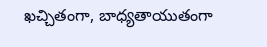ఖచ్చితంగా, బాధ్యతాయుతంగా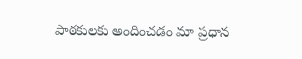పాఠకులకు అందించడం మా ప్రధాన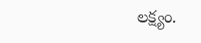లక్ష్యం.